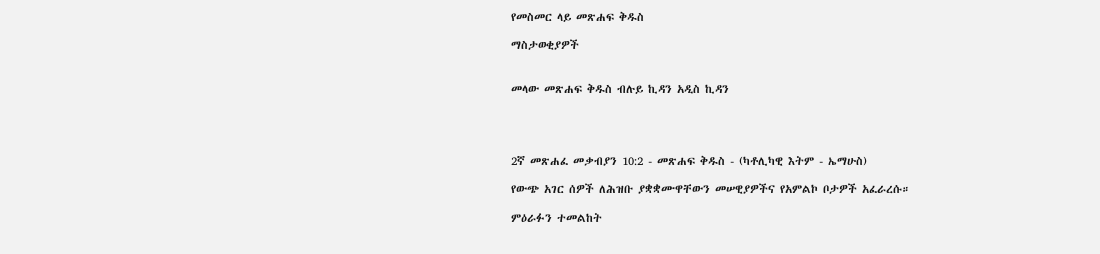የመስመር ላይ መጽሐፍ ቅዱስ

ማስታወቂያዎች


መላው መጽሐፍ ቅዱስ ብሉይ ኪዳን አዲስ ኪዳን




2ኛ መጽሐፈ መቃብያን 10:2 - መጽሐፍ ቅዱስ - (ካቶሊካዊ እትም - ኤማሁስ)

የውጭ አገር ሰዎች ለሕዝቡ ያቋቋሙዋቸውን መሠዊያዎችና የአምልኮ ቦታዎች አፈራረሱ።

ምዕራፉን ተመልከት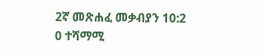2ኛ መጽሐፈ መቃብያን 10:2
0 ተሻማሚ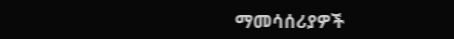ማመሳሰሪያዎች